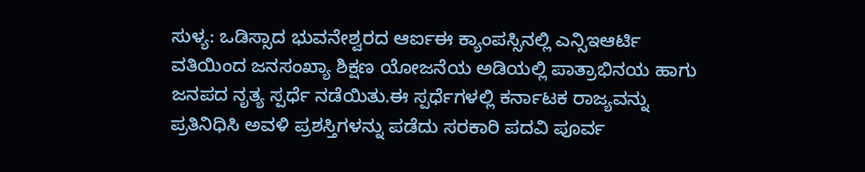ಸುಳ್ಯ: ಒಡಿಸ್ಸಾದ ಭುವನೇಶ್ವರದ ಆರ್ಐಈ ಕ್ಯಾಂಪಸ್ಸಿನಲ್ಲಿ ಎನ್ಸಿಇಆರ್ಟಿ ವತಿಯಿಂದ ಜನಸಂಖ್ಯಾ ಶಿಕ್ಷಣ ಯೋಜನೆಯ ಅಡಿಯಲ್ಲಿ ಪಾತ್ರಾಭಿನಯ ಹಾಗು ಜನಪದ ನೃತ್ಯ ಸ್ಪರ್ಧೆ ನಡೆಯಿತು.ಈ ಸ್ಪರ್ಧೆಗಳಲ್ಲಿ ಕರ್ನಾಟಕ ರಾಜ್ಯವನ್ನು ಪ್ರತಿನಿಧಿಸಿ ಅವಳಿ ಪ್ರಶಸ್ತಿಗಳನ್ನು ಪಡೆದು ಸರಕಾರಿ ಪದವಿ ಪೂರ್ವ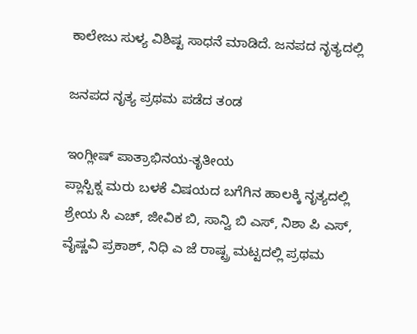ಕಾಲೇಜು ಸುಳ್ಯ ವಿಶಿಷ್ಟ ಸಾಧನೆ ಮಾಡಿದೆ. ಜನಪದ ನೃತ್ಯದಲ್ಲಿ

ಜನಪದ ನೃತ್ಯ ಪ್ರಥಮ ಪಡೆದ ತಂಡ

ಇಂಗ್ಲೀಷ್ ಪಾತ್ರಾಭಿನಯ-ತೃತೀಯ
ಪ್ಲಾಸ್ಟಿಕ್ನ ಮರು ಬಳಕೆ ವಿಷಯದ ಬಗೆಗಿನ ಹಾಲಕ್ಕಿ ನೃತ್ಯದಲ್ಲಿ ಶ್ರೇಯ ಸಿ ಎಚ್, ಜೀವಿಕ ಬಿ, ಸಾನ್ವಿ ಬಿ ಎಸ್, ನಿಶಾ ಪಿ ಎಸ್, ವೈಷ್ಣವಿ ಪ್ರಕಾಶ್, ನಿಧಿ ಎ ಜೆ ರಾಷ್ಟ್ರ ಮಟ್ಟದಲ್ಲಿ ಪ್ರಥಮ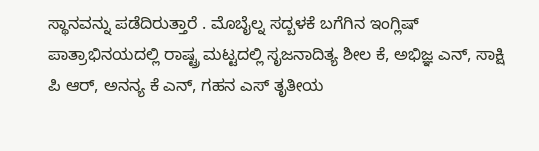ಸ್ಥಾನವನ್ನು ಪಡೆದಿರುತ್ತಾರೆ . ಮೊಬೈಲ್ನ ಸದ್ಬಳಕೆ ಬಗೆಗಿನ ಇಂಗ್ಲಿಷ್ ಪಾತ್ರಾಭಿನಯದಲ್ಲಿ ರಾಷ್ಟ್ರ ಮಟ್ಟದಲ್ಲಿ ಸೃಜನಾದಿತ್ಯ ಶೀಲ ಕೆ, ಅಭಿಜ್ಞ ಎನ್, ಸಾಕ್ಷಿ ಪಿ ಆರ್, ಅನನ್ಯ ಕೆ ಎನ್, ಗಹನ ಎಸ್ ತೃತೀಯ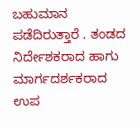ಬಹುಮಾನ ಪಡೆದಿರುತ್ತಾರೆ . ತಂಡದ ನಿರ್ದೇಶಕರಾದ ಹಾಗು ಮಾರ್ಗದರ್ಶಕರಾದ ಉಪ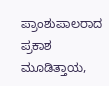ಪ್ರಾಂಶುಪಾಲರಾದ ಪ್ರಕಾಶ ಮೂಡಿತ್ತಾಯ,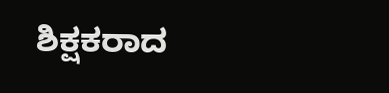ಶಿಕ್ಷಕರಾದ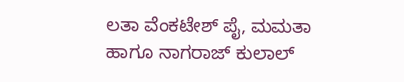ಲತಾ ವೆಂಕಟೇಶ್ ಪೈ, ಮಮತಾ ಹಾಗೂ ನಾಗರಾಜ್ ಕುಲಾಲ್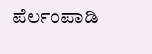ಪೆರ್ಲಂಪಾಡಿ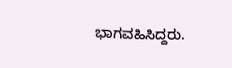ಭಾಗವಹಿಸಿದ್ದರು.